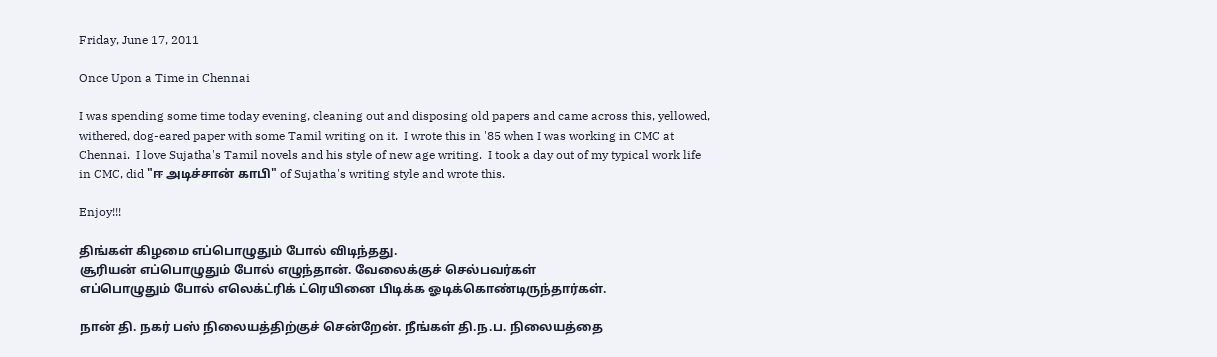Friday, June 17, 2011

Once Upon a Time in Chennai

I was spending some time today evening, cleaning out and disposing old papers and came across this, yellowed, withered, dog-eared paper with some Tamil writing on it.  I wrote this in '85 when I was working in CMC at Chennai.  I love Sujatha's Tamil novels and his style of new age writing.  I took a day out of my typical work life in CMC, did "ஈ அடிச்சான் காபி" of Sujatha's writing style and wrote this.

Enjoy!!!

திங்கள் கிழமை எப்பொழுதும் போல் விடிந்தது.
சூரியன் எப்பொழுதும் போல் எழுந்தான். வேலைக்குச் செல்பவர்கள்
எப்பொழுதும் போல் எலெக்ட்ரிக் ட்ரெயினை பிடிக்க ஓடிக்கொண்டிருந்தார்கள்.

நான் தி. நகர் பஸ் நிலையத்திற்குச் சென்றேன். நீங்கள் தி.ந.ப. நிலையத்தை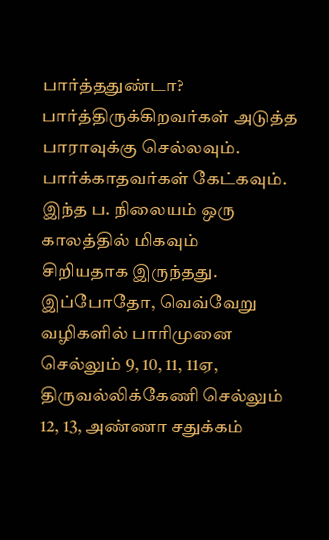பார்த்ததுண்டா? பார்த்திருக்கிறவர்கள் அடுத்த பாராவுக்கு செல்லவும்.
பார்க்காதவர்கள் கேட்கவும். இந்த ப. நிலையம் ஒரு காலத்தில் மிகவும்
சிறியதாக இருந்தது. இப்போதோ, வெவ்வேறு வழிகளில் பாரிமுனை
செல்லும் 9, 10, 11, 11ஏ, திருவல்லிக்கேணி செல்லும் 12, 13, அண்ணா சதுக்கம்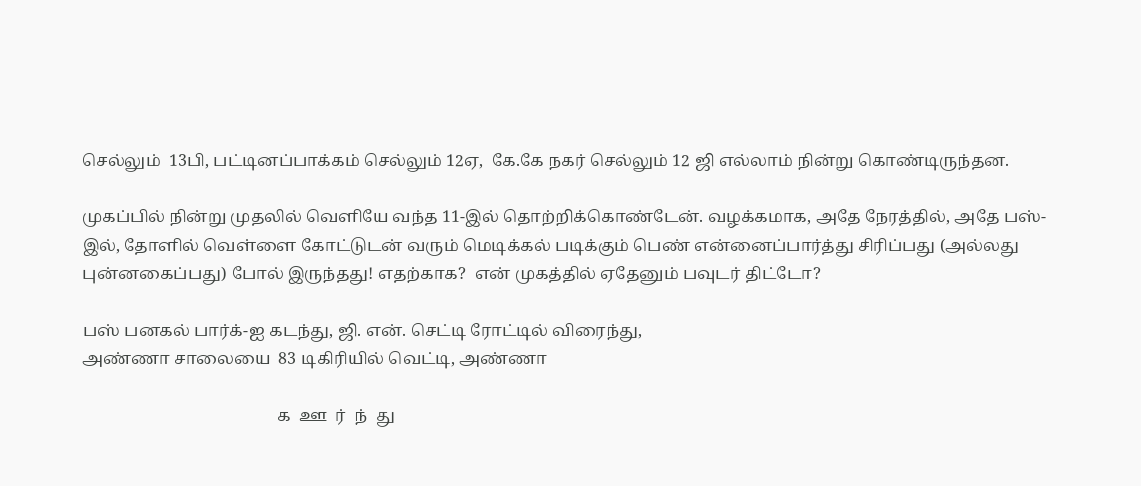செல்லும்  13பி, பட்டினப்பாக்கம் செல்லும் 12ஏ,  கே.கே நகர் செல்லும் 12 ஜி எல்லாம் நின்று கொண்டிருந்தன.

முகப்பில் நின்று முதலில் வெளியே வந்த 11-இல் தொற்றிக்கொண்டேன். வழக்கமாக, அதே நேரத்தில், அதே பஸ்-இல், தோளில் வெள்ளை கோட்டுடன் வரும் மெடிக்கல் படிக்கும் பெண் என்னைப்பார்த்து சிரிப்பது (அல்லது புன்னகைப்பது) போல் இருந்தது! எதற்காக?  என் முகத்தில் ஏதேனும் பவுடர் திட்டோ?

பஸ் பனகல் பார்க்-ஐ கடந்து, ஜி. என். செட்டி ரோட்டில் விரைந்து,
அண்ணா சாலையை  83 டிகிரியில் வெட்டி, அண்ணா

                                               க  ஊ  ர்  ந்  து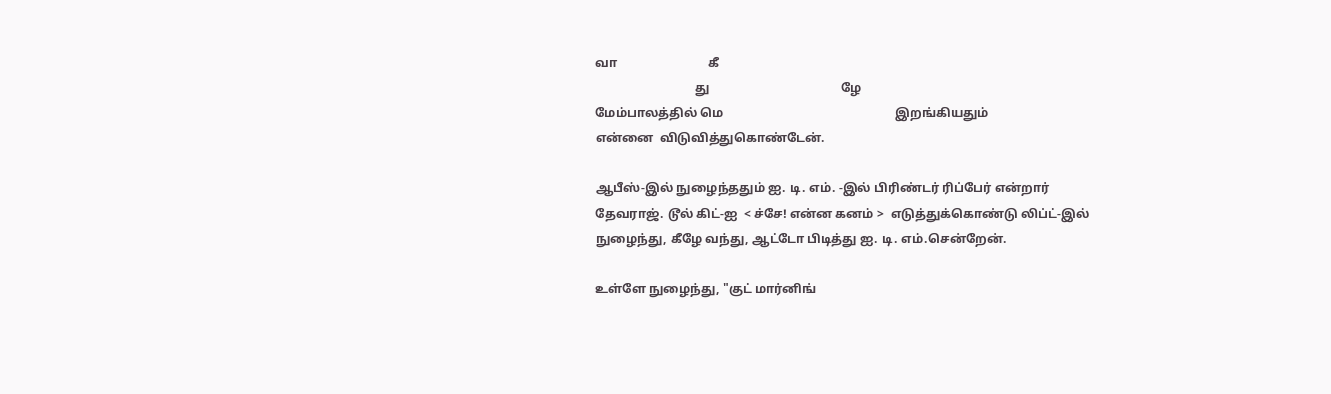வா                             கீ
                                து                                          ழே
மேம்பாலத்தில் மெ                                                       இறங்கியதும்
என்னை  விடுவித்துகொண்டேன்.

ஆபீஸ்-இல் நுழைந்ததும் ஐ. டி. எம். -இல் பிரிண்டர் ரிப்பேர் என்றார்
தேவராஜ். டூல் கிட்-ஐ  < ச்சே! என்ன கனம் >  எடுத்துக்கொண்டு லிப்ட்-இல் நுழைந்து, கீழே வந்து, ஆட்டோ பிடித்து ஐ. டி. எம்.சென்றேன்.

உள்ளே நுழைந்து, "குட் மார்னிங்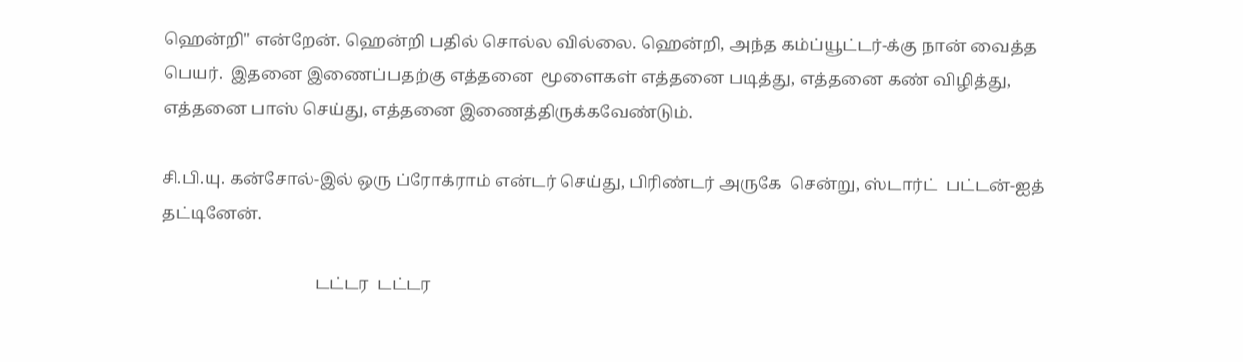ஹென்றி" என்றேன். ஹென்றி பதில் சொல்ல வில்லை. ஹென்றி, அந்த கம்ப்யூட்டர்-க்கு நான் வைத்த பெயர்.  இதனை இணைப்பதற்கு எத்தனை  மூளைகள் எத்தனை படித்து, எத்தனை கண் விழித்து, எத்தனை பாஸ் செய்து, எத்தனை இணைத்திருக்கவேண்டும்.

சி.பி.யு. கன்சோல்-இல் ஒரு ப்ரோக்ராம் என்டர் செய்து, பிரிண்டர் அருகே  சென்று, ஸ்டார்ட்  பட்டன்-ஐத் தட்டினேன்.

                                     டட்டர  டட்டர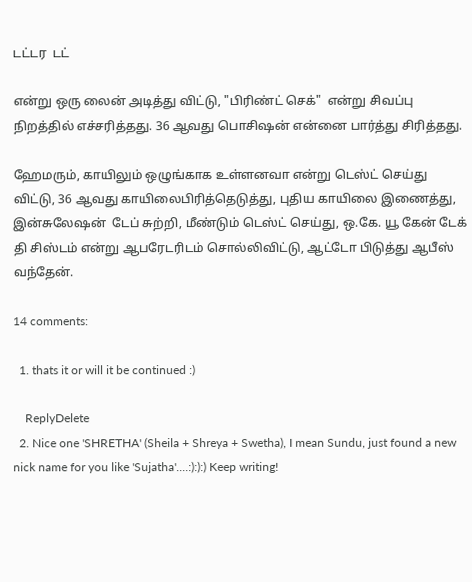டட்டர  டட்

என்று ஒரு லைன் அடித்து விட்டு, "பிரிண்ட் செக்"  என்று சிவப்பு நிறத்தில் எச்சரித்தது. 36 ஆவது பொசிஷன் என்னை பார்த்து சிரித்தது.

ஹேமரும், காயிலும் ஒழுங்காக உள்ளனவா என்று டெஸ்ட் செய்து விட்டு, 36 ஆவது காயிலைபிரித்தெடுத்து, புதிய காயிலை இணைத்து, இன்சுலேஷன்  டேப் சுற்றி, மீண்டும் டெஸ்ட் செய்து, ஒ.கே. யூ கேன் டேக் தி சிஸ்டம் என்று ஆபரேடரிடம் சொல்லிவிட்டு, ஆட்டோ பிடுத்து ஆபீஸ் வந்தேன்.

14 comments:

  1. thats it or will it be continued :)

    ReplyDelete
  2. Nice one 'SHRETHA' (Sheila + Shreya + Swetha), I mean Sundu, just found a new nick name for you like 'Sujatha'....:):):) Keep writing!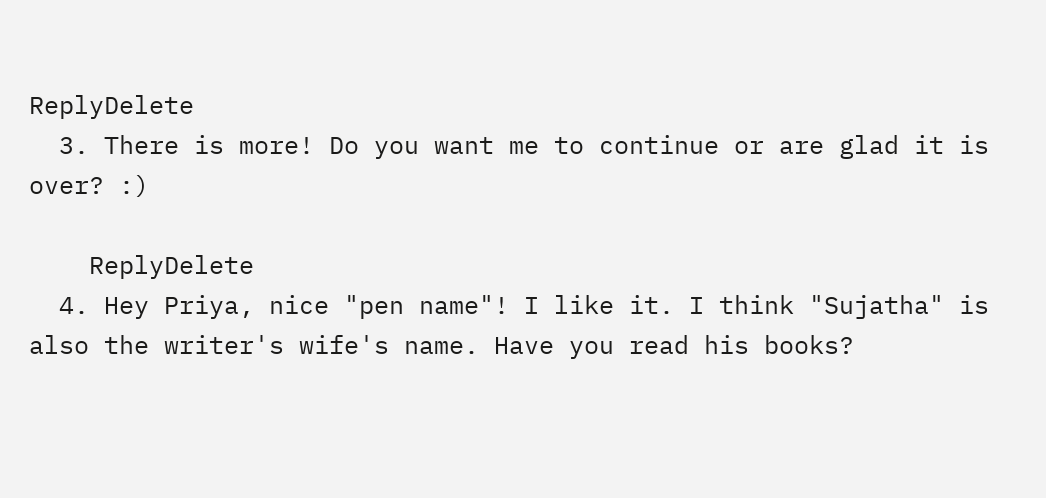ReplyDelete
  3. There is more! Do you want me to continue or are glad it is over? :)

    ReplyDelete
  4. Hey Priya, nice "pen name"! I like it. I think "Sujatha" is also the writer's wife's name. Have you read his books?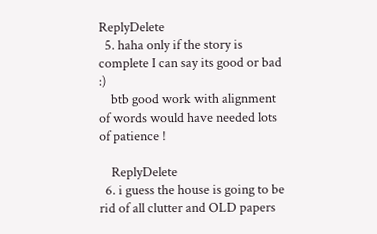ReplyDelete
  5. haha only if the story is complete I can say its good or bad :)
    btb good work with alignment of words would have needed lots of patience !

    ReplyDelete
  6. i guess the house is going to be rid of all clutter and OLD papers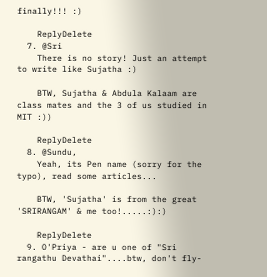finally!!! :)

    ReplyDelete
  7. @Sri
    There is no story! Just an attempt to write like Sujatha :)

    BTW, Sujatha & Abdula Kalaam are class mates and the 3 of us studied in MIT :))

    ReplyDelete
  8. @Sundu,
    Yeah, its Pen name (sorry for the typo), read some articles...

    BTW, 'Sujatha' is from the great 'SRIRANGAM' & me too!.....:):)

    ReplyDelete
  9. O'Priya - are u one of "Sri rangathu Devathai"....btw, don't fly-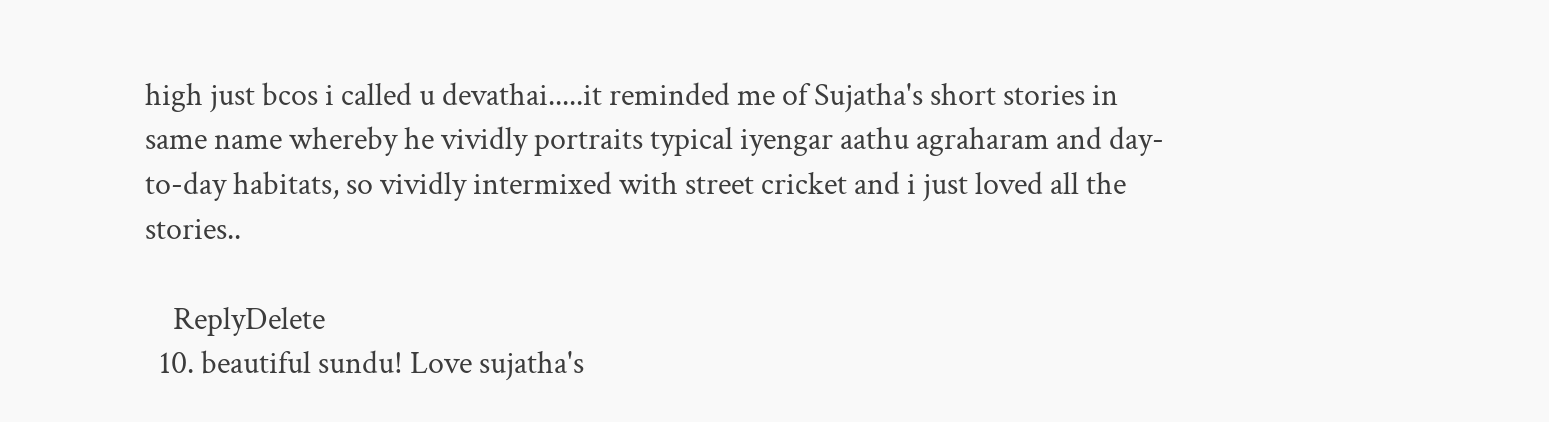high just bcos i called u devathai.....it reminded me of Sujatha's short stories in same name whereby he vividly portraits typical iyengar aathu agraharam and day-to-day habitats, so vividly intermixed with street cricket and i just loved all the stories..

    ReplyDelete
  10. beautiful sundu! Love sujatha's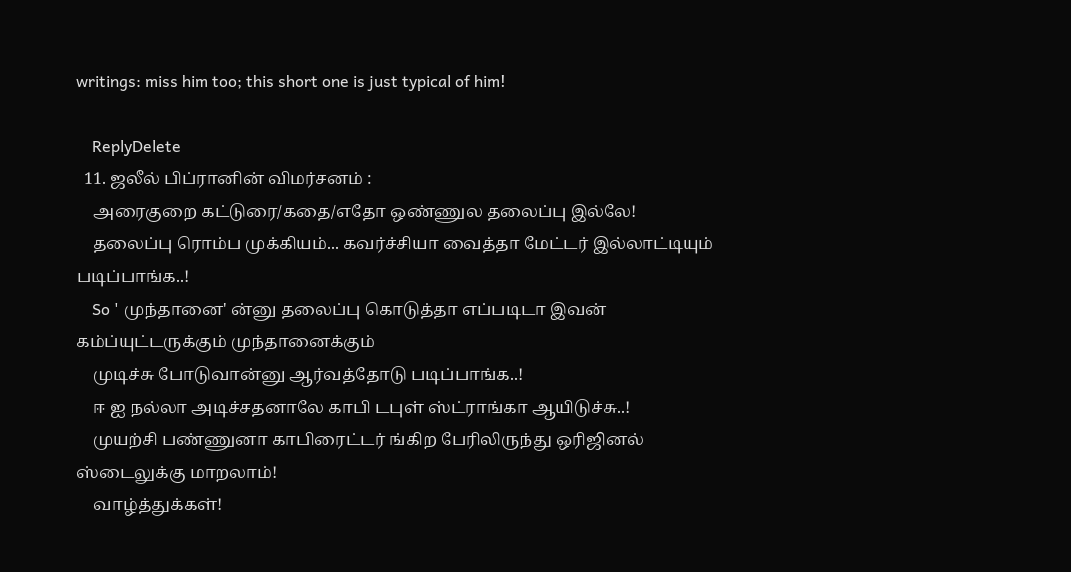writings: miss him too; this short one is just typical of him!

    ReplyDelete
  11. ஜலீல் பிப்ரானின் விமர்சனம் :
    அரைகுறை கட்டுரை/கதை/எதோ ஒண்ணுல தலைப்பு இல்லே!
    தலைப்பு ரொம்ப முக்கியம்... கவர்ச்சியா வைத்தா மேட்டர் இல்லாட்டியும் படிப்பாங்க..!
    So ' முந்தானை' ன்னு தலைப்பு கொடுத்தா எப்படிடா இவன் கம்ப்யுட்டருக்கும் முந்தானைக்கும்
    முடிச்சு போடுவான்னு ஆர்வத்தோடு படிப்பாங்க..!
    ஈ ஐ நல்லா அடிச்சதனாலே காபி டபுள் ஸ்ட்ராங்கா ஆயிடுச்சு..!
    முயற்சி பண்ணுனா காபிரைட்டர் ங்கிற பேரிலிருந்து ஒரிஜினல் ஸ்டைலுக்கு மாறலாம்!
    வாழ்த்துக்கள்!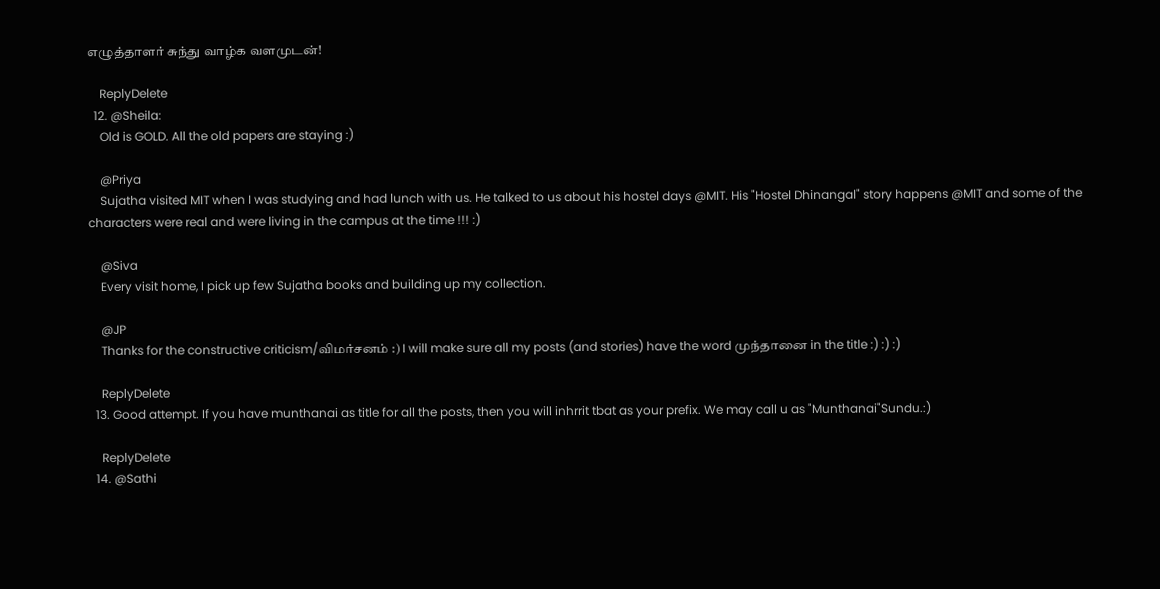எழுத்தாளர் சுந்து வாழ்க வளமுடன்!

    ReplyDelete
  12. @Sheila:
    Old is GOLD. All the old papers are staying :)

    @Priya
    Sujatha visited MIT when I was studying and had lunch with us. He talked to us about his hostel days @MIT. His "Hostel Dhinangal" story happens @MIT and some of the characters were real and were living in the campus at the time !!! :)

    @Siva
    Every visit home, I pick up few Sujatha books and building up my collection.

    @JP
    Thanks for the constructive criticism/விமர்சனம் :) I will make sure all my posts (and stories) have the word முந்தானை in the title :) :) :)

    ReplyDelete
  13. Good attempt. If you have munthanai as title for all the posts, then you will inhrrit tbat as your prefix. We may call u as "Munthanai"Sundu.:)

    ReplyDelete
  14. @Sathi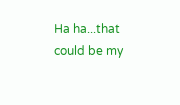Ha ha...that could be my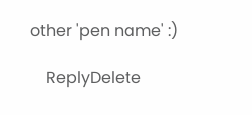other 'pen name' :)

    ReplyDelete